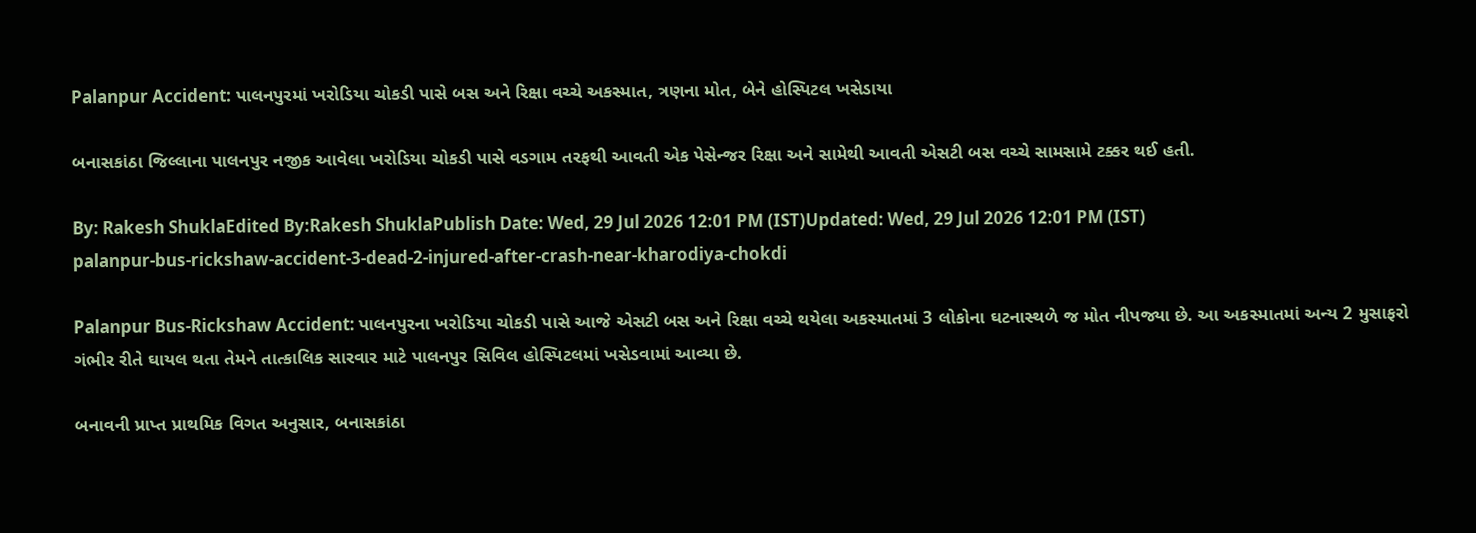Palanpur Accident: પાલનપુરમાં ખરોડિયા ચોકડી પાસે બસ અને રિક્ષા વચ્ચે અકસ્માત, ત્રણના મોત, બેને હોસ્પિટલ ખસેડાયા

બનાસકાંઠા જિલ્લાના પાલનપુર નજીક આવેલા ખરોડિયા ચોકડી પાસે વડગામ તરફથી આવતી એક પેસેન્જર રિક્ષા અને સામેથી આવતી એસટી બસ વચ્ચે સામસામે ટક્કર થઈ હતી.

By: Rakesh ShuklaEdited By:Rakesh ShuklaPublish Date: Wed, 29 Jul 2026 12:01 PM (IST)Updated: Wed, 29 Jul 2026 12:01 PM (IST)
palanpur-bus-rickshaw-accident-3-dead-2-injured-after-crash-near-kharodiya-chokdi

Palanpur Bus-Rickshaw Accident: પાલનપુરના ખરોડિયા ચોકડી પાસે આજે એસટી બસ અને રિક્ષા વચ્ચે થયેલા અકસ્માતમાં 3 લોકોના ઘટનાસ્થળે જ મોત નીપજ્યા છે. આ અકસ્માતમાં અન્ય 2 મુસાફરો ગંભીર રીતે ઘાયલ થતા તેમને તાત્કાલિક સારવાર માટે પાલનપુર સિવિલ હોસ્પિટલમાં ખસેડવામાં આવ્યા છે.

બનાવની પ્રાપ્ત પ્રાથમિક વિગત અનુસાર, બનાસકાંઠા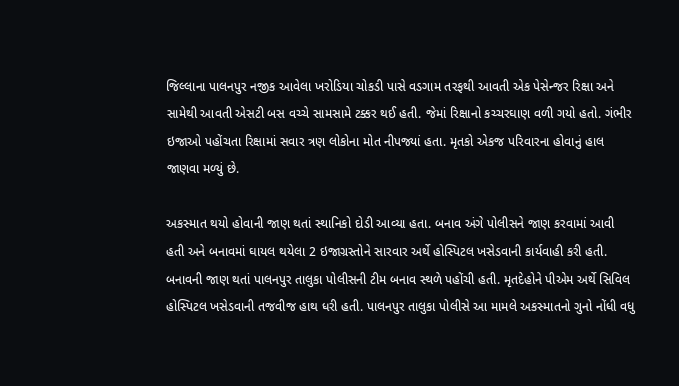જિલ્લાના પાલનપુર નજીક આવેલા ખરોડિયા ચોકડી પાસે વડગામ તરફથી આવતી એક પેસેન્જર રિક્ષા અને સામેથી આવતી એસટી બસ વચ્ચે સામસામે ટક્કર થઈ હતી. જેમાં રિક્ષાનો કચ્ચરઘાણ વળી ગયો હતો. ગંભીર ઇજાઓ પહોંચતા રિક્ષામાં સવાર ત્રણ લોકોના મોત નીપજ્યાં હતા. મૃતકો એકજ પરિવારના હોવાનું હાલ જાણવા મળ્યું છે.

અકસ્માત થયો હોવાની જાણ થતાં સ્થાનિકો દોડી આવ્યા હતા. બનાવ અંગે પોલીસને જાણ કરવામાં આવી હતી અને બનાવમાં ઘાયલ થયેલા 2 ઇજાગ્રસ્તોને સારવાર અર્થે હોસ્પિટલ ખસેડવાની કાર્યવાહી કરી હતી. બનાવની જાણ થતાં પાલનપુર તાલુકા પોલીસની ટીમ બનાવ સ્થળે પહોંચી હતી. મૃતદેહોને પીએમ અર્થે સિવિલ હોસ્પિટલ ખસેડવાની તજવીજ હાથ ધરી હતી. પાલનપુર તાલુકા પોલીસે આ મામલે અકસ્માતનો ગુનો નોંધી વધુ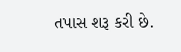તપાસ શરૂ કરી છે.